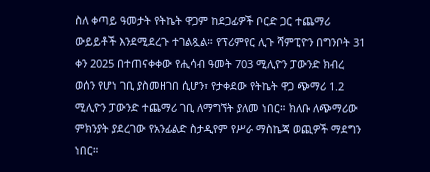ስለ ቀጣይ ዓመታት የትኬት ዋጋም ከደጋፊዎች ቦርድ ጋር ተጨማሪ ውይይቶች እንደሚደረጉ ተገልጿል። የፕሪምየር ሊጉ ሻምፒዮን በግንቦት 31 ቀን 2025 በተጠናቀቀው የሒሳብ ዓመት 703 ሚሊዮን ፓውንድ ክብረ ወሰን የሆነ ገቢ ያስመዘገበ ሲሆን፣ የታቀደው የትኬት ዋጋ ጭማሪ 1.2 ሚሊዮን ፓውንድ ተጨማሪ ገቢ ለማግኘት ያለመ ነበር። ክለቡ ለጭማሪው ምክንያት ያደረገው የአንፊልድ ስታዲየም የሥራ ማስኬጃ ወጪዎች ማደግን ነበር።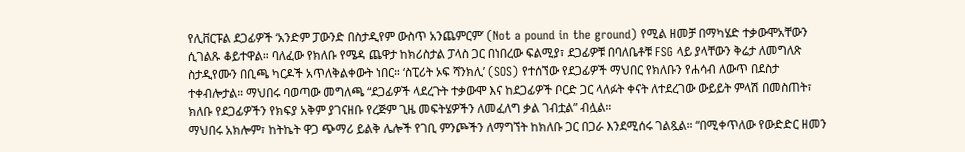የሊቨርፑል ደጋፊዎች ‘አንድም ፓውንድ በስታዲየም ውስጥ አንጨምርም’ (Not a pound in the ground) የሚል ዘመቻ በማካሄድ ተቃውሞአቸውን ሲገልጹ ቆይተዋል። ባለፈው የክለቡ የሜዳ ጨዋታ ከክሪስታል ፓላስ ጋር በነበረው ፍልሚያ፣ ደጋፊዎቹ በባለቤቶቹ FSG ላይ ያላቸውን ቅሬታ ለመግለጽ ስታዲየሙን በቢጫ ካርዶች አጥለቅልቀውት ነበር። ‘ስፒሪት ኦፍ ሻንክሊ’ (SOS) የተሰኘው የደጋፊዎች ማህበር የክለቡን የሐሳብ ለውጥ በደስታ ተቀብሎታል። ማህበሩ ባወጣው መግለጫ “ደጋፊዎች ላደረጉት ተቃውሞ እና ከደጋፊዎች ቦርድ ጋር ላለፉት ቀናት ለተደረገው ውይይት ምላሽ በመስጠት፣ ክለቡ የደጋፊዎችን የክፍያ አቅም ያገናዘቡ የረጅም ጊዜ መፍትሄዎችን ለመፈለግ ቃል ገብቷል” ብሏል።
ማህበሩ አክሎም፣ ከትኬት ዋጋ ጭማሪ ይልቅ ሌሎች የገቢ ምንጮችን ለማግኘት ከክለቡ ጋር በጋራ እንደሚሰሩ ገልጿል። “በሚቀጥለው የውድድር ዘመን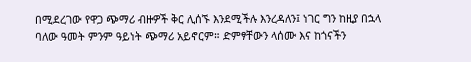በሚደረገው የዋጋ ጭማሪ ብዙዎች ቅር ሊሰኙ እንደሚችሉ እንረዳለን፤ ነገር ግን ከዚያ በኋላ ባለው ዓመት ምንም ዓይነት ጭማሪ አይኖርም። ድምፃቸውን ላሰሙ እና ከጎናችን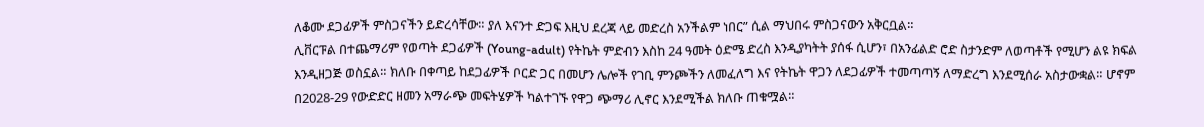ለቆሙ ደጋፊዎች ምስጋናችን ይድረሳቸው። ያለ እናንተ ድጋፍ እዚህ ደረጃ ላይ መድረስ አንችልም ነበር” ሲል ማህበሩ ምስጋናውን አቅርቧል።
ሊቨርፑል በተጨማሪም የወጣት ደጋፊዎች (Young-adult) የትኬት ምድብን እስከ 24 ዓመት ዕድሜ ድረስ እንዲያካትት ያሰፋ ሲሆን፣ በአንፊልድ ሮድ ስታንድም ለወጣቶች የሚሆን ልዩ ክፍል እንዲዘጋጅ ወስኗል። ክለቡ በቀጣይ ከደጋፊዎች ቦርድ ጋር በመሆን ሌሎች የገቢ ምንጮችን ለመፈለግ እና የትኬት ዋጋን ለደጋፊዎች ተመጣጣኝ ለማድረግ እንደሚሰራ አስታውቋል። ሆኖም በ2028-29 የውድድር ዘመን አማራጭ መፍትሄዎች ካልተገኙ የዋጋ ጭማሪ ሊኖር እንደሚችል ክለቡ ጠቁሟል።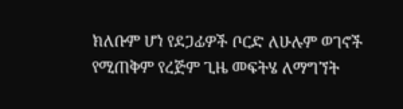ክለቡም ሆነ የደጋፊዎች ቦርድ ለሁሉም ወገኖች የሚጠቅም የረጅም ጊዜ መፍትሄ ለማግኘት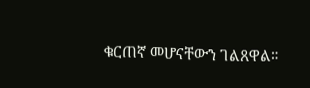ቁርጠኛ መሆናቸውን ገልጸዋል።